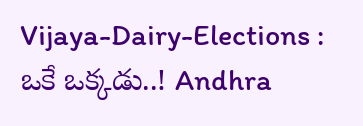Vijaya-Dairy-Elections : ఒకే ఒక్కడు..! Andhra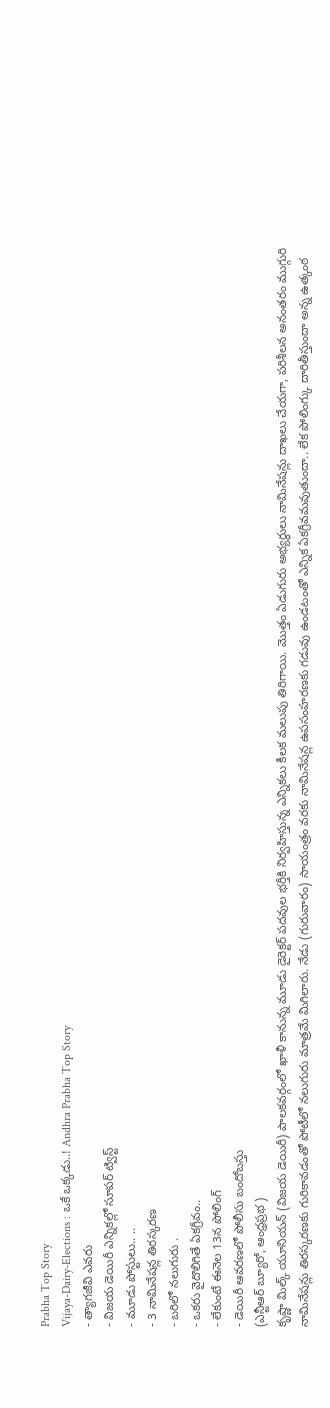Prabha Top Story
Vijaya-Dairy-Elections : ఒకే ఒక్కడు..! Andhra Prabha Top Story
- త్యాగజీవి ఎవరు
- విజయ డెయిరీ ఎన్నికల్లో సూపర్ ట్విస్ట్
- మూడు పోస్టులు.. ..
- 3 నామినేషన్ల తిరస్కరణ
- బరిలో నలుగురు .
- ఒకరు వైదొలిగితే ఏకగ్రీవం..
- లేకుంటే ఈనెల 13న పోలింగ్
- డెయిరీ ఆవరణలో పోలీసు బందోబస్తు
(ఎన్టీఆర్ బ్యూరో, ఆంధ్రప్రభ )
కృష్ణా మిల్క్ యూనియన్ (విజయ డెయిరీ) పాలకవర్గంలో ఖాళీ కానున్న మూడు డైరెక్టర్ పదవుల భర్తీకి నిర్వహిస్తున్న ఎన్నికలు కీలక మలుపు తిరిగాయి. మొత్తం ఏడుగురు అభ్యర్థులు నామినేషన్లు దాఖలు చేయగా, పరిశీలన అనంతరం ముగ్గురి నామినేషన్లు తిరస్కరణకు గురికావడంతో పోటీలో నలుగురు మాత్రమే మిగిలారు. నేడు (గురువారం) సాయంత్రం వరకు నామినేషన్ల ఉపసంహరణకు గడువు ఉండటంతో ఎన్నిక ఏకగ్రీవమవుతుందా.. లేక పోలింగ్కు దారితీస్తుందా అన్న ఉత్కంఠ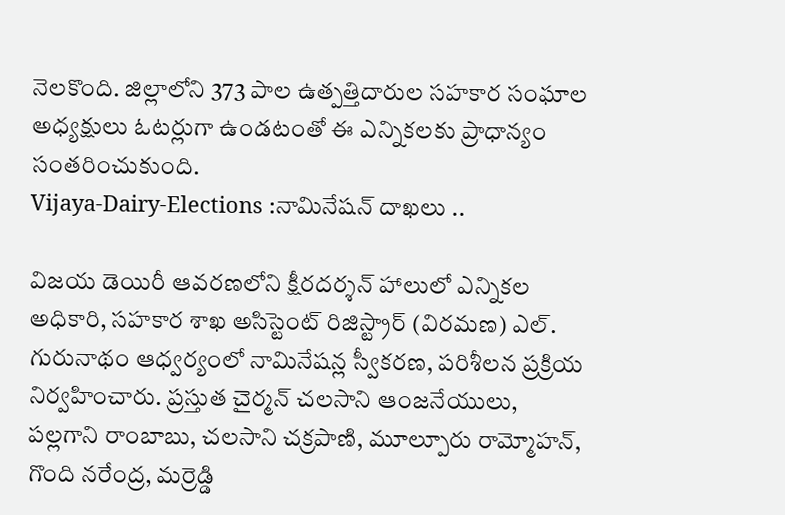నెలకొంది. జిల్లాలోని 373 పాల ఉత్పత్తిదారుల సహకార సంఘాల అధ్యక్షులు ఓటర్లుగా ఉండటంతో ఈ ఎన్నికలకు ప్రాధాన్యం సంతరించుకుంది.
Vijaya-Dairy-Elections :నామినేషన్ దాఖలు ..

విజయ డెయిరీ ఆవరణలోని క్షీరదర్శన్ హాలులో ఎన్నికల అధికారి, సహకార శాఖ అసిస్టెంట్ రిజిస్ట్రార్ (విరమణ) ఎల్. గురునాథం ఆధ్వర్యంలో నామినేషన్ల స్వీకరణ, పరిశీలన ప్రక్రియ నిర్వహించారు. ప్రస్తుత చైర్మన్ చలసాని ఆంజనేయులు, పల్లగాని రాంబాబు, చలసాని చక్రపాణి, మూల్పూరు రామ్మోహన్, గొంది నరేంద్ర, మర్రెడ్డి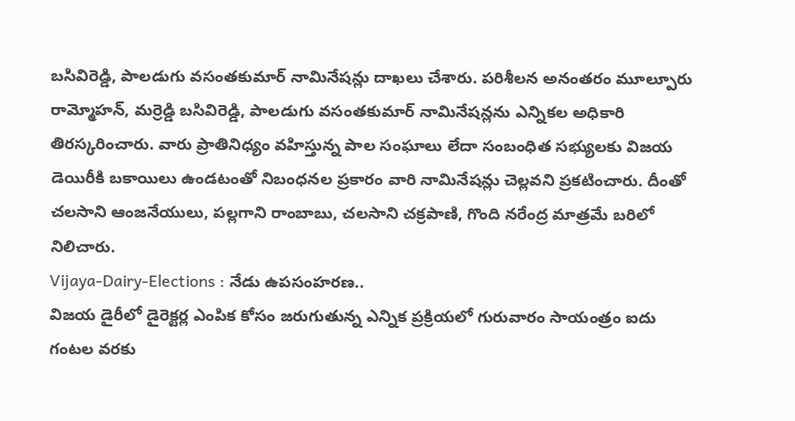బసివిరెడ్డి, పాలడుగు వసంతకుమార్ నామినేషన్లు దాఖలు చేశారు. పరిశీలన అనంతరం మూల్పూరు రామ్మోహన్, మర్రెడ్డి బసివిరెడ్డి, పాలడుగు వసంతకుమార్ నామినేషన్లను ఎన్నికల అధికారి తిరస్కరించారు. వారు ప్రాతినిధ్యం వహిస్తున్న పాల సంఘాలు లేదా సంబంధిత సభ్యులకు విజయ డెయిరీకి బకాయిలు ఉండటంతో నిబంధనల ప్రకారం వారి నామినేషన్లు చెల్లవని ప్రకటించారు. దీంతో చలసాని ఆంజనేయులు, పల్లగాని రాంబాబు, చలసాని చక్రపాణి, గొంది నరేంద్ర మాత్రమే బరిలో నిలిచారు.
Vijaya-Dairy-Elections : నేడు ఉపసంహరణ..
విజయ డైరీలో డైరెక్టర్ల ఎంపిక కోసం జరుగుతున్న ఎన్నిక ప్రక్రియలో గురువారం సాయంత్రం ఐదు గంటల వరకు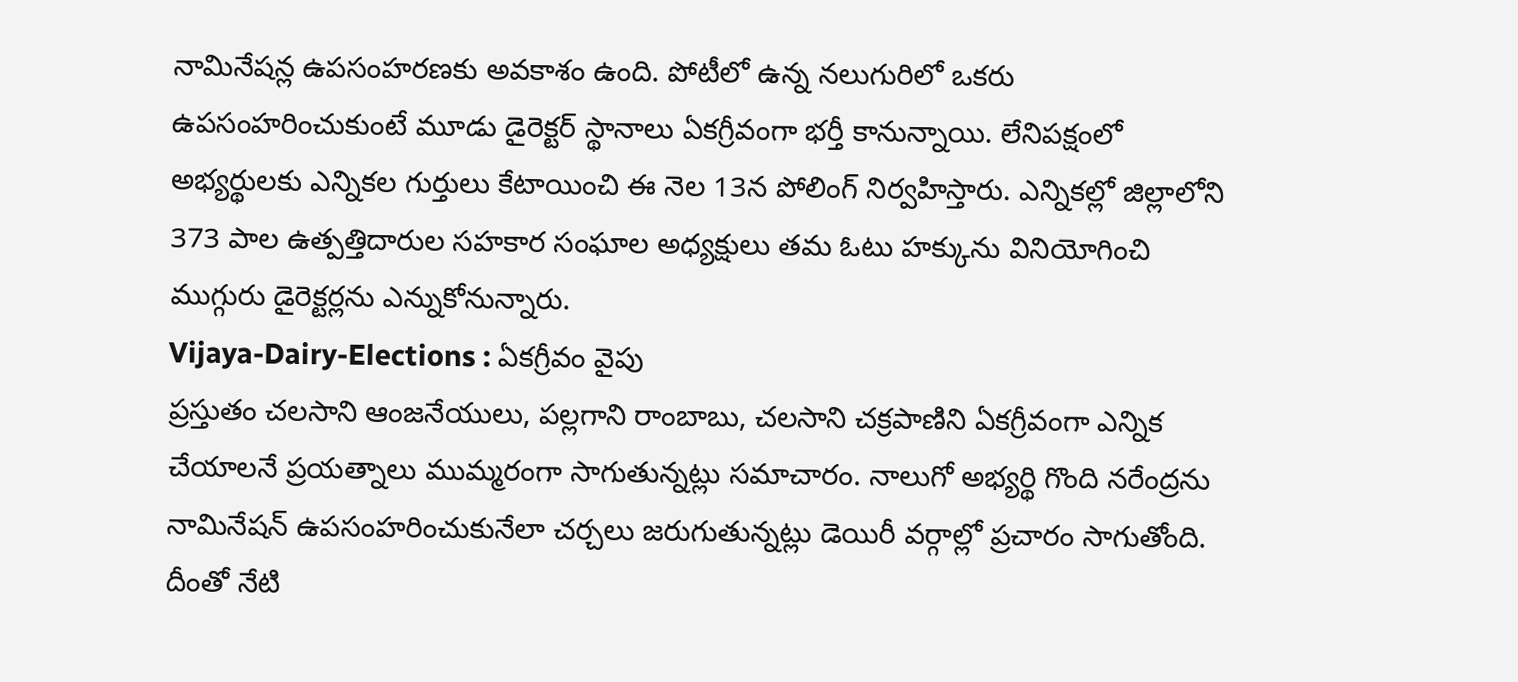నామినేషన్ల ఉపసంహరణకు అవకాశం ఉంది. పోటీలో ఉన్న నలుగురిలో ఒకరు ఉపసంహరించుకుంటే మూడు డైరెక్టర్ స్థానాలు ఏకగ్రీవంగా భర్తీ కానున్నాయి. లేనిపక్షంలో అభ్యర్థులకు ఎన్నికల గుర్తులు కేటాయించి ఈ నెల 13న పోలింగ్ నిర్వహిస్తారు. ఎన్నికల్లో జిల్లాలోని 373 పాల ఉత్పత్తిదారుల సహకార సంఘాల అధ్యక్షులు తమ ఓటు హక్కును వినియోగించి ముగ్గురు డైరెక్టర్లను ఎన్నుకోనున్నారు.
Vijaya-Dairy-Elections : ఏకగ్రీవం వైపు
ప్రస్తుతం చలసాని ఆంజనేయులు, పల్లగాని రాంబాబు, చలసాని చక్రపాణిని ఏకగ్రీవంగా ఎన్నిక చేయాలనే ప్రయత్నాలు ముమ్మరంగా సాగుతున్నట్లు సమాచారం. నాలుగో అభ్యర్థి గొంది నరేంద్రను నామినేషన్ ఉపసంహరించుకునేలా చర్చలు జరుగుతున్నట్లు డెయిరీ వర్గాల్లో ప్రచారం సాగుతోంది. దీంతో నేటి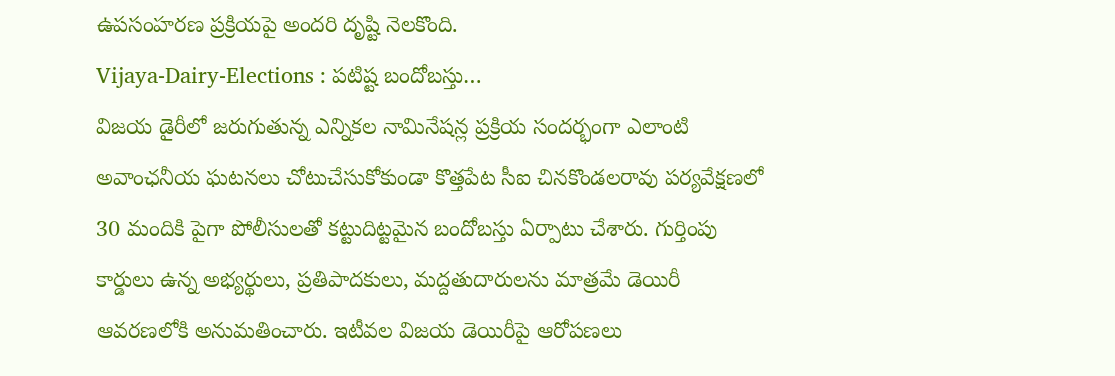ఉపసంహరణ ప్రక్రియపై అందరి దృష్టి నెలకొంది.
Vijaya-Dairy-Elections : పటిష్ట బందోబస్తు…
విజయ డైరీలో జరుగుతున్న ఎన్నికల నామినేషన్ల ప్రక్రియ సందర్భంగా ఎలాంటి అవాంఛనీయ ఘటనలు చోటుచేసుకోకుండా కొత్తపేట సీఐ చినకొండలరావు పర్యవేక్షణలో 30 మందికి పైగా పోలీసులతో కట్టుదిట్టమైన బందోబస్తు ఏర్పాటు చేశారు. గుర్తింపు కార్డులు ఉన్న అభ్యర్థులు, ప్రతిపాదకులు, మద్దతుదారులను మాత్రమే డెయిరీ ఆవరణలోకి అనుమతించారు. ఇటీవల విజయ డెయిరీపై ఆరోపణలు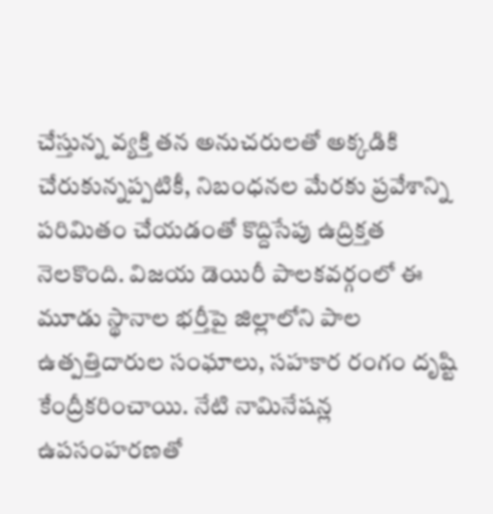చేస్తున్న వ్యక్తి తన అనుచరులతో అక్కడికి చేరుకున్నప్పటికీ, నిబంధనల మేరకు ప్రవేశాన్ని పరిమితం చేయడంతో కొద్దిసేపు ఉద్రిక్తత నెలకొంది. విజయ డెయిరీ పాలకవర్గంలో ఈ మూడు స్థానాల భర్తీపై జిల్లాలోని పాల ఉత్పత్తిదారుల సంఘాలు, సహకార రంగం దృష్టి కేంద్రీకరించాయి. నేటి నామినేషన్ల ఉపసంహరణతో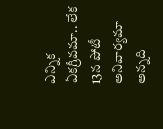ఎన్నిక ఏకగ్రీవమా.. లేక 13న పోటీ అనివార్యమా అన్నది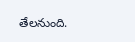తేలనుంది.